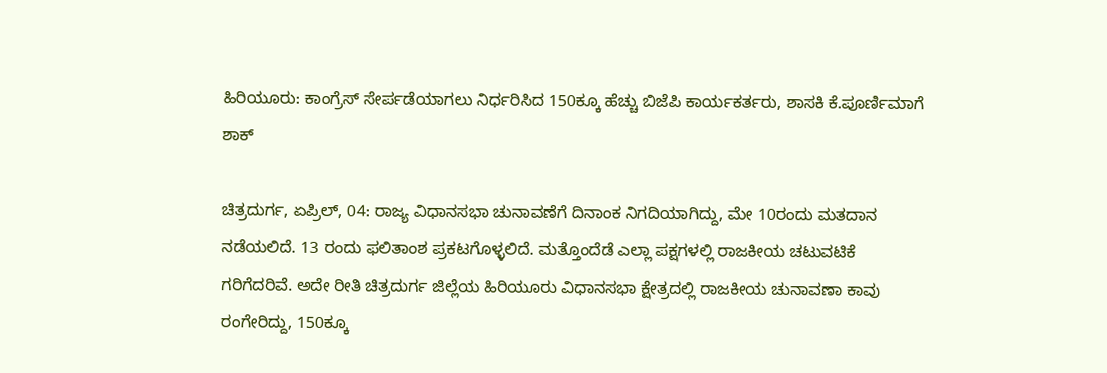ಹಿರಿಯೂರು: ಕಾಂಗ್ರೆಸ್ ಸೇರ್ಪಡೆಯಾಗಲು ನಿರ್ಧರಿಸಿದ 150ಕ್ಕೂ ಹೆಚ್ಚು ಬಿಜೆಪಿ ಕಾರ್ಯಕರ್ತರು, ಶಾಸಕಿ ಕೆ.ಪೂರ್ಣಿಮಾಗೆ ಶಾಕ್‌

ಚಿತ್ರದುರ್ಗ, ಏಪ್ರಿಲ್‌, 04: ರಾಜ್ಯ ವಿಧಾನಸಭಾ ಚುನಾವಣೆಗೆ ದಿನಾಂಕ ನಿಗದಿಯಾಗಿದ್ದು, ಮೇ 10ರಂದು ಮತದಾನ ನಡೆಯಲಿದೆ. 13 ರಂದು ಫಲಿತಾಂಶ ಪ್ರಕಟಗೊಳ್ಳಲಿದೆ. ಮತ್ತೊಂದೆಡೆ ಎಲ್ಲಾ ಪಕ್ಷಗಳಲ್ಲಿ ರಾಜಕೀಯ ಚಟುವಟಿಕೆ ಗರಿಗೆದರಿವೆ. ಅದೇ ರೀತಿ ಚಿತ್ರದುರ್ಗ ಜಿಲ್ಲೆಯ ಹಿರಿಯೂರು ವಿಧಾನಸಭಾ ಕ್ಷೇತ್ರದಲ್ಲಿ ರಾಜಕೀಯ ಚುನಾವಣಾ ಕಾವು ರಂಗೇರಿದ್ದು, 150ಕ್ಕೂ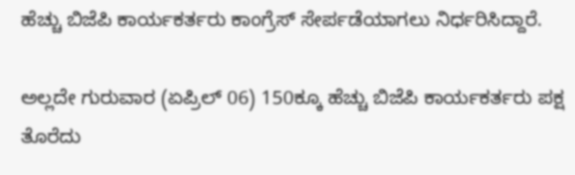ಹೆಚ್ಚು ಬಿಜೆಪಿ ಕಾರ್ಯಕರ್ತರು ಕಾಂಗ್ರೆಸ್‌ ಸೇರ್ಪಡೆಯಾಗಲು ನಿರ್ಧರಿಸಿದ್ದಾರೆ.

ಅಲ್ಲದೇ ಗುರುವಾರ (ಏಪ್ರಿಲ್‌ 06) 150ಕ್ಕೂ ಹೆಚ್ಚು ಬಿಜೆಪಿ ಕಾರ್ಯಕರ್ತರು ಪಕ್ಷ ತೊರೆದು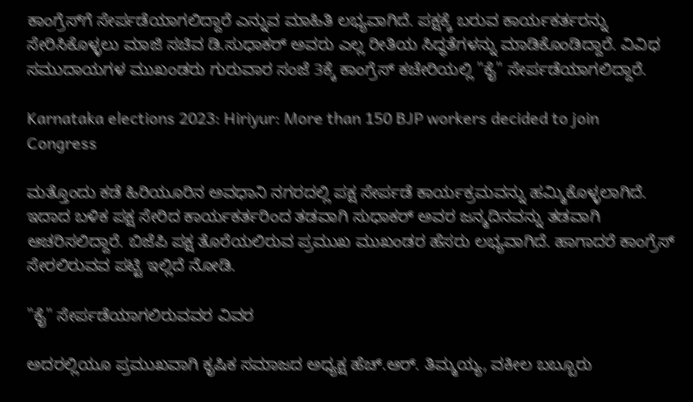ಕಾಂಗ್ರೆಸ್‌ಗೆ ಸೇರ್ಪಡೆಯಾಗಲಿದ್ದಾರೆ ಎನ್ನುವ ಮಾಹಿತಿ ಲಭ್ಯವಾಗಿದೆ. ಪಕ್ಷಕ್ಕೆ ಬರುವ ಕಾರ್ಯಕರ್ತರನ್ನು ಸೇರಿಸಿಕೊಳ್ಳಲು ಮಾಜಿ ಸಚಿವ ಡಿ.ಸುಧಾಕರ್ ಅವರು ಎಲ್ಲ ರೀತಿಯ ಸಿದ್ಧತೆಗಳನ್ನು ಮಾಡಿಕೊಂಡಿದ್ದಾರೆ. ವಿವಿಧ ಸಮುದಾಯಗಳ ಮುಖಂಡರು ಗುರುವಾರ ಸಂಜೆ 3ಕ್ಕೆ ಕಾಂಗ್ರೆಸ್ ಕಚೇರಿಯಲ್ಲಿ "ಕೈ" ಸೇರ್ಪಡೆಯಾಗಲಿದ್ದಾರೆ.

Karnataka elections 2023: Hiriyur: More than 150 BJP workers decided to join Congress

ಮತ್ತೊಂದು ಕಡೆ ಹಿರಿಯೂರಿನ ಅವಧಾನಿ ನಗರದಲ್ಲಿ ಪಕ್ಷ ಸೇರ್ಪಡೆ ಕಾರ್ಯಕ್ರಮವನ್ನು ಹಮ್ಮಿಕೊಳ್ಳಲಾಗಿದೆ. ಇದಾದ ಬಳಿಕ ಪಕ್ಷ ಸೇರಿದ ಕಾರ್ಯಕರ್ತರಿಂದ ತಡವಾಗಿ ಸುಧಾಕರ್ ಅವರ ಜನ್ಮದಿನವನ್ನು ತಡವಾಗಿ ಆಚರಿಸಲಿದ್ದಾರೆ. ಬಿಜೆಪಿ ಪಕ್ಷ ತೊರೆಯಲಿರುವ ಪ್ರಮುಖ ಮುಖಂಡರ ಹೆಸರು ಲಭ್ಯವಾಗಿದೆ. ಹಾಗಾದರೆ ಕಾಂಗ್ರೆಸ್‌ ಸೇರಲಿರುವವ ಪಟ್ಟಿ ಇಲ್ಲಿದೆ ನೋಡಿ.

"ಕೈ" ಸೇರ್ಪಡೆಯಾಗಲಿರುವವರ ವಿವರ

ಅದರಲ್ಲಿಯೂ ಪ್ರಮುಖವಾಗಿ ಕೃಷಿಕ ಸಮಾಜದ ಅಧ್ಯಕ್ಷ ಹೆಚ್.ಆರ್. ತಿಮ್ಮಯ್ಯ, ವಕೀಲ ಬಬ್ಬೂರು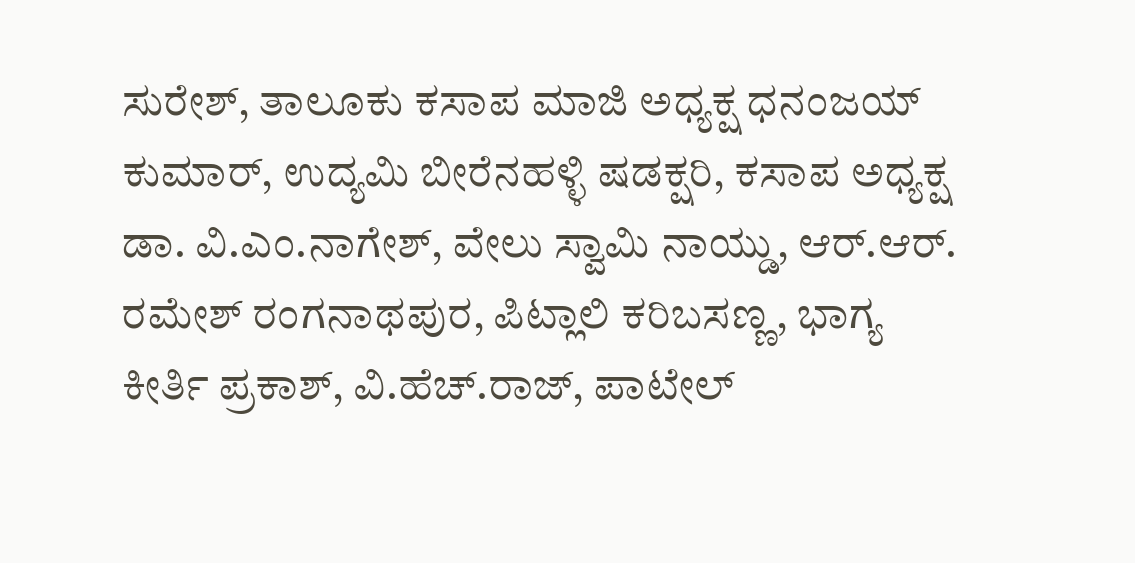ಸುರೇಶ್, ತಾಲೂಕು ಕಸಾಪ ಮಾಜಿ ಅಧ್ಯಕ್ಷ ಧನಂಜಯ್ ಕುಮಾರ್, ಉದ್ಯಮಿ ಬೀರೆನಹಳ್ಳಿ ಷಡಕ್ಷರಿ, ಕಸಾಪ ಅಧ್ಯಕ್ಷ ಡಾ. ವಿ.ಎಂ.ನಾಗೇಶ್, ವೇಲು ಸ್ವಾಮಿ ನಾಯ್ಡು, ಆರ್.ಆರ್. ರಮೇಶ್ ರಂಗನಾಥಪುರ, ಪಿಟ್ಲಾಲಿ ಕರಿಬಸಣ್ಣ, ಭಾಗ್ಯ ಕೀರ್ತಿ ಪ್ರಕಾಶ್, ವಿ.ಹೆಚ್.ರಾಜ್, ಪಾಟೇಲ್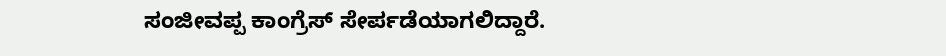ಸಂಜೀವಪ್ಪ ಕಾಂಗ್ರೆಸ್‌ ಸೇರ್ಪಡೆಯಾಗಲಿದ್ದಾರೆ.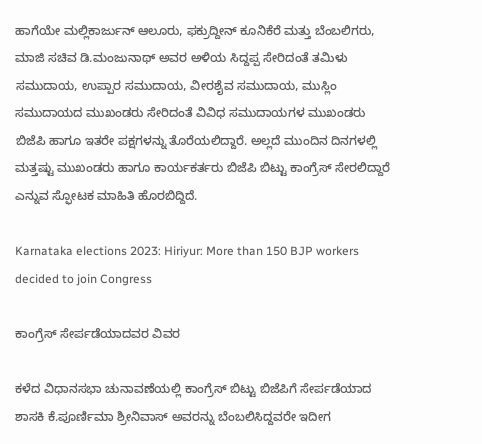ಹಾಗೆಯೇ ಮಲ್ಲಿಕಾರ್ಜುನ್ ಆಲೂರು, ಫಕ್ರುದ್ದೀನ್ ಕೂನಿಕೆರೆ ಮತ್ತು ಬೆಂಬಲಿಗರು, ಮಾಜಿ ಸಚಿವ ಡಿ.ಮಂಜುನಾಥ್ ಅವರ ಅಳಿಯ ಸಿದ್ದಪ್ಪ ಸೇರಿದಂತೆ ತಮಿಳು ಸಮುದಾಯ, ಉಪ್ಪಾರ ಸಮುದಾಯ, ವೀರಶೈವ ಸಮುದಾಯ, ಮುಸ್ಲಿಂ ಸಮುದಾಯದ ಮುಖಂಡರು ಸೇರಿದಂತೆ ವಿವಿಧ ಸಮುದಾಯಗಳ ಮುಖಂಡರು ಬಿಜೆಪಿ ಹಾಗೂ ಇತರೇ ಪಕ್ಷಗಳನ್ನು ತೊರೆಯಲಿದ್ದಾರೆ. ಅಲ್ಲದೆ ಮುಂದಿನ ದಿನಗಳಲ್ಲಿ ಮತ್ತಷ್ಟು ಮುಖಂಡರು ಹಾಗೂ ಕಾರ್ಯಕರ್ತರು ಬಿಜೆಪಿ ಬಿಟ್ಟು ಕಾಂಗ್ರೆಸ್‌ ಸೇರಲಿದ್ದಾರೆ ಎನ್ನುವ ಸ್ಫೋಟಕ ಮಾಹಿತಿ ಹೊರಬಿದ್ದಿದೆ.

Karnataka elections 2023: Hiriyur: More than 150 BJP workers decided to join Congress

ಕಾಂಗ್ರೆಸ್‌ ಸೇರ್ಪಡೆಯಾದವರ ವಿವರ

ಕಳೆದ ವಿಧಾನಸಭಾ ಚುನಾವಣೆಯಲ್ಲಿ ಕಾಂಗ್ರೆಸ್ ಬಿಟ್ಟು ಬಿಜೆಪಿಗೆ ಸೇರ್ಪಡೆಯಾದ ಶಾಸಕಿ ಕೆ.ಪೂರ್ಣಿಮಾ ಶ್ರೀನಿವಾಸ್ ಅವರನ್ನು ಬೆಂಬಲಿಸಿದ್ದವರೇ ಇದೀಗ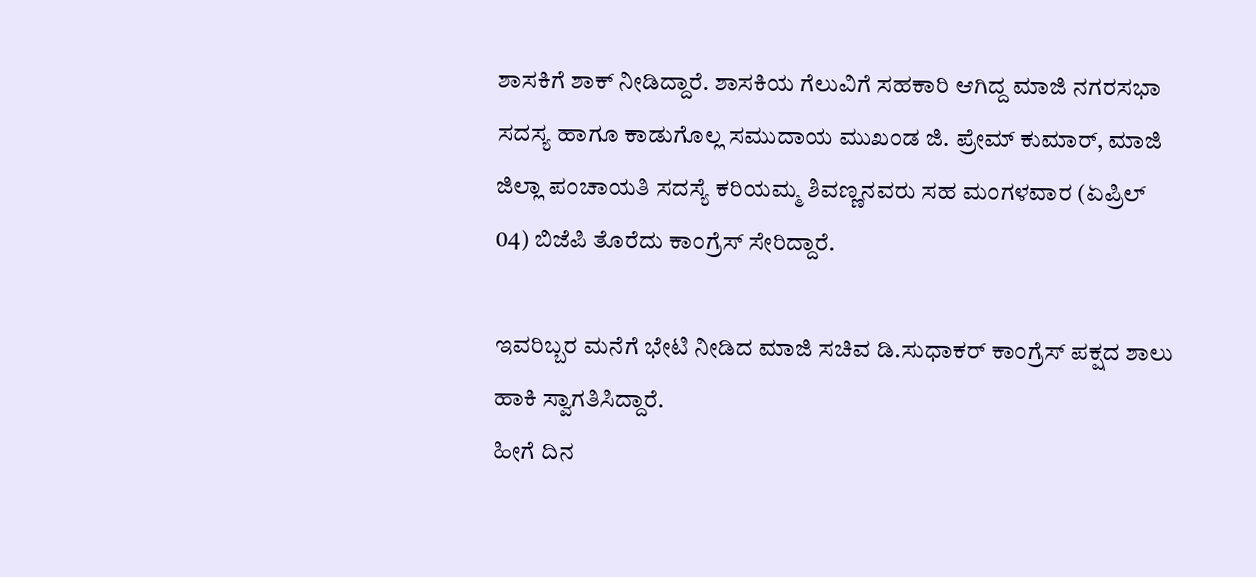ಶಾಸಕಿಗೆ ಶಾಕ್‌ ನೀಡಿದ್ದಾರೆ. ಶಾಸಕಿಯ ಗೆಲುವಿಗೆ ಸಹಕಾರಿ ಆಗಿದ್ದ ಮಾಜಿ ನಗರಸಭಾ ಸದಸ್ಯ ಹಾಗೂ ಕಾಡುಗೊಲ್ಲ ಸಮುದಾಯ ಮುಖಂಡ ಜಿ. ಪ್ರೇಮ್ ಕುಮಾರ್, ಮಾಜಿ ಜಿಲ್ಲಾ ಪಂಚಾಯತಿ ಸದಸ್ಯೆ ಕರಿಯಮ್ಮ ಶಿವಣ್ಣನವರು ಸಹ ಮಂಗಳವಾರ (ಏಪ್ರಿಲ್‌ 04) ಬಿಜೆಪಿ ತೊರೆದು ಕಾಂಗ್ರೆಸ್ ಸೇರಿದ್ದಾರೆ.

ಇವರಿಬ್ಬರ ಮನೆಗೆ ಭೇಟಿ ನೀಡಿದ ಮಾಜಿ ಸಚಿವ ಡಿ.ಸುಧಾಕರ್ ಕಾಂಗ್ರೆಸ್ ಪಕ್ಷದ ಶಾಲು ಹಾಕಿ ಸ್ವಾಗತಿಸಿದ್ದಾರೆ.
ಹೀಗೆ ದಿನ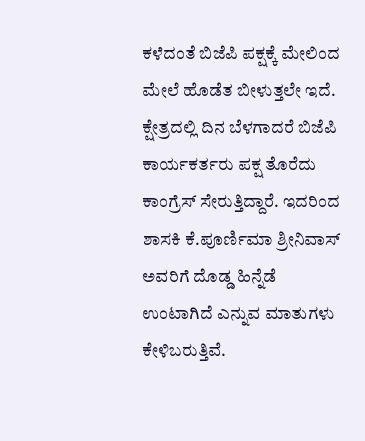ಕಳೆದಂತೆ ಬಿಜೆಪಿ ಪಕ್ಷಕ್ಕೆ ಮೇಲಿಂದ ಮೇಲೆ ಹೊಡೆತ ಬೀಳುತ್ತಲೇ ಇದೆ. ಕ್ಷೇತ್ರದಲ್ಲಿ ದಿನ ಬೆಳಗಾದರೆ ಬಿಜೆಪಿ ಕಾರ್ಯಕರ್ತರು ಪಕ್ಷ ತೊರೆದು ಕಾಂಗ್ರೆಸ್ ಸೇರುತ್ತಿದ್ದಾರೆ. ಇದರಿಂದ ಶಾಸಕಿ ಕೆ.ಪೂರ್ಣಿಮಾ ಶ್ರೀನಿವಾಸ್ ಅವರಿಗೆ ದೊಡ್ಡ ಹಿನ್ನೆಡೆ ಉಂಟಾಗಿದೆ ಎನ್ನುವ ಮಾತುಗಳು ಕೇಳಿಬರುತ್ತಿವೆ.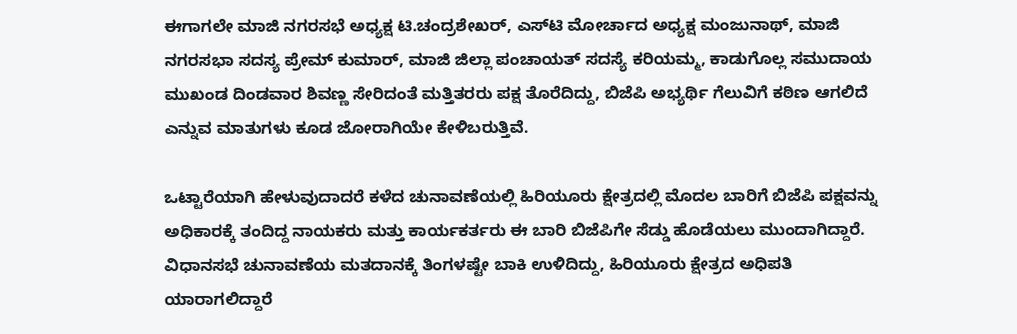ಈಗಾಗಲೇ ಮಾಜಿ ನಗರಸಭೆ ಅಧ್ಯಕ್ಷ ಟಿ.ಚಂದ್ರಶೇಖರ್, ಎಸ್‌ಟಿ ಮೋರ್ಚಾದ ಅಧ್ಯಕ್ಷ ಮಂಜುನಾಥ್, ಮಾಜಿ ನಗರಸಭಾ ಸದಸ್ಯ ಪ್ರೇಮ್ ಕುಮಾರ್, ಮಾಜಿ ಜಿಲ್ಲಾ ಪಂಚಾಯತ್‌ ಸದಸ್ಯೆ ಕರಿಯಮ್ಮ, ಕಾಡುಗೊಲ್ಲ ಸಮುದಾಯ ಮುಖಂಡ ದಿಂಡವಾರ ಶಿವಣ್ಣ ಸೇರಿದಂತೆ ಮತ್ತಿತರರು ಪಕ್ಷ ತೊರೆದಿದ್ದು, ಬಿಜೆಪಿ ಅಭ್ಯರ್ಥಿ ಗೆಲುವಿಗೆ ಕಠಿಣ ಆಗಲಿದೆ ಎನ್ನುವ ಮಾತುಗಳು ಕೂಡ ಜೋರಾಗಿಯೇ ಕೇಳಿಬರುತ್ತಿವೆ.

ಒಟ್ಟಾರೆಯಾಗಿ ಹೇಳುವುದಾದರೆ ಕಳೆದ ಚುನಾವಣೆಯಲ್ಲಿ ಹಿರಿಯೂರು ಕ್ಷೇತ್ರದಲ್ಲಿ ಮೊದಲ ಬಾರಿಗೆ ಬಿಜೆಪಿ ಪಕ್ಷವನ್ನು ಅಧಿಕಾರಕ್ಕೆ ತಂದಿದ್ದ ನಾಯಕರು ಮತ್ತು ಕಾರ್ಯಕರ್ತರು ಈ ಬಾರಿ ಬಿಜೆಪಿಗೇ ಸೆಡ್ಡು ಹೊಡೆಯಲು ಮುಂದಾಗಿದ್ದಾರೆ. ವಿಧಾನಸಭೆ ಚುನಾವಣೆಯ ಮತದಾನಕ್ಕೆ ತಿಂಗಳಷ್ಟೇ ಬಾಕಿ ಉಳಿದಿದ್ದು, ಹಿರಿಯೂರು ಕ್ಷೇತ್ರದ ಅಧಿಪತಿ ಯಾರಾಗಲಿದ್ದಾರೆ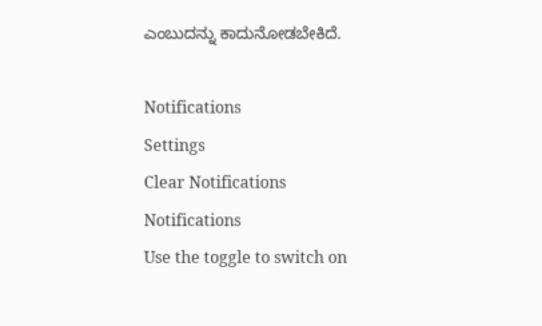ಎಂಬುದನ್ನು ಕಾದುನೋಡಬೇಕಿದೆ.

Notifications
Settings
Clear Notifications
Notifications
Use the toggle to switch on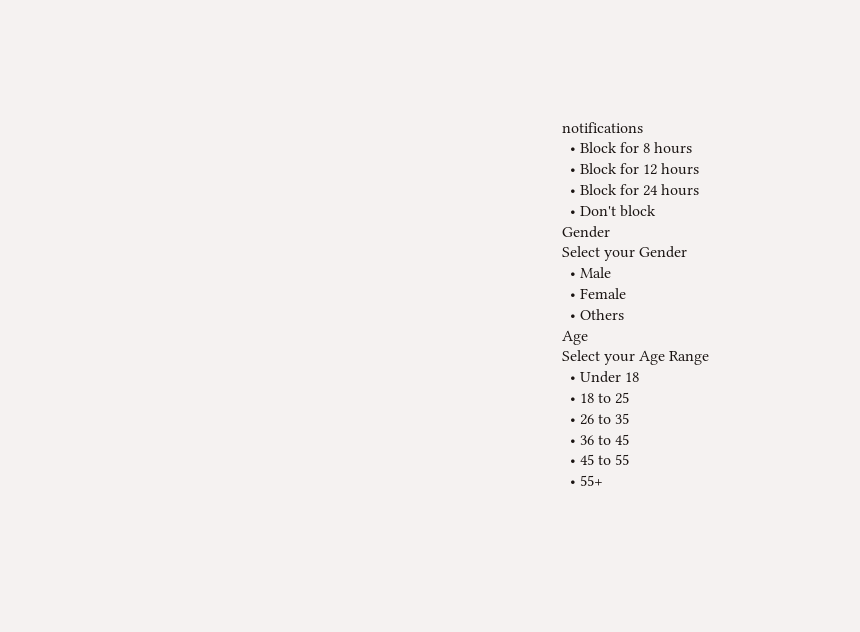notifications
  • Block for 8 hours
  • Block for 12 hours
  • Block for 24 hours
  • Don't block
Gender
Select your Gender
  • Male
  • Female
  • Others
Age
Select your Age Range
  • Under 18
  • 18 to 25
  • 26 to 35
  • 36 to 45
  • 45 to 55
  • 55+